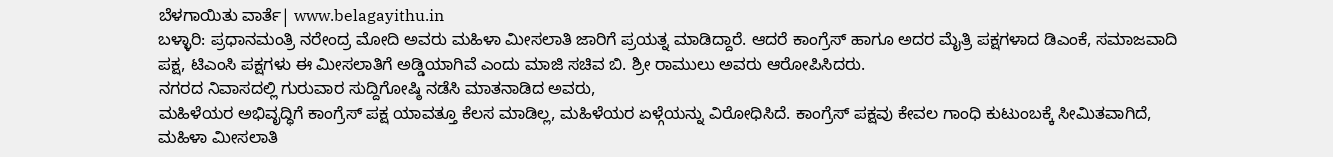ಬೆಳಗಾಯಿತು ವಾರ್ತೆ| www.belagayithu.in
ಬಳ್ಳಾರಿ: ಪ್ರಧಾನಮಂತ್ರಿ ನರೇಂದ್ರ ಮೋದಿ ಅವರು ಮಹಿಳಾ ಮೀಸಲಾತಿ ಜಾರಿಗೆ ಪ್ರಯತ್ನ ಮಾಡಿದ್ದಾರೆ. ಆದರೆ ಕಾಂಗ್ರೆಸ್ ಹಾಗೂ ಅದರ ಮೈತ್ರಿ ಪಕ್ಷಗಳಾದ ಡಿಎಂಕೆ, ಸಮಾಜವಾದಿ ಪಕ್ಷ, ಟಿಎಂಸಿ ಪಕ್ಷಗಳು ಈ ಮೀಸಲಾತಿಗೆ ಅಡ್ಡಿಯಾಗಿವೆ ಎಂದು ಮಾಜಿ ಸಚಿವ ಬಿ. ಶ್ರೀ ರಾಮುಲು ಅವರು ಆರೋಪಿಸಿದರು.
ನಗರದ ನಿವಾಸದಲ್ಲಿ ಗುರುವಾರ ಸುದ್ದಿಗೋಷ್ಠಿ ನಡೆಸಿ ಮಾತನಾಡಿದ ಅವರು,
ಮಹಿಳೆಯರ ಅಭಿವೃದ್ಧಿಗೆ ಕಾಂಗ್ರೆಸ್ ಪಕ್ಷ ಯಾವತ್ತೂ ಕೆಲಸ ಮಾಡಿಲ್ಲ, ಮಹಿಳೆಯರ ಏಳ್ಗೆಯನ್ನು ವಿರೋಧಿಸಿದೆ. ಕಾಂಗ್ರೆಸ್ ಪಕ್ಷವು ಕೇವಲ ಗಾಂಧಿ ಕುಟುಂಬಕ್ಕೆ ಸೀಮಿತವಾಗಿದೆ, ಮಹಿಳಾ ಮೀಸಲಾತಿ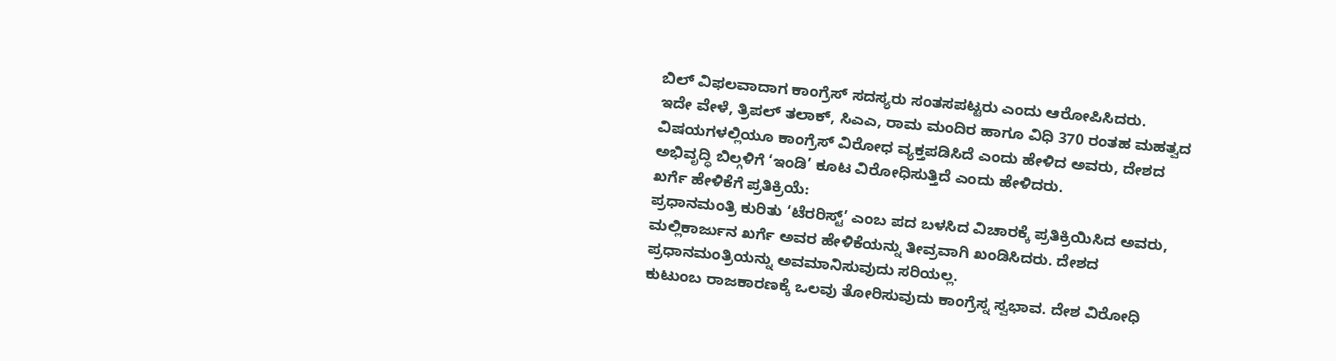ಬಿಲ್ ವಿಫಲವಾದಾಗ ಕಾಂಗ್ರೆಸ್ ಸದಸ್ಯರು ಸಂತಸಪಟ್ಟರು ಎಂದು ಆರೋಪಿಸಿದರು.
ಇದೇ ವೇಳೆ, ತ್ರಿಪಲ್ ತಲಾಕ್, ಸಿಎಎ, ರಾಮ ಮಂದಿರ ಹಾಗೂ ವಿಧಿ 370 ರಂತಹ ಮಹತ್ವದ ವಿಷಯಗಳಲ್ಲಿಯೂ ಕಾಂಗ್ರೆಸ್ ವಿರೋಧ ವ್ಯಕ್ತಪಡಿಸಿದೆ ಎಂದು ಹೇಳಿದ ಅವರು, ದೇಶದ ಅಭಿವೃದ್ಧಿ ಬಿಲ್ಗಳಿಗೆ ‘ಇಂಡಿ’ ಕೂಟ ವಿರೋಧಿಸುತ್ತಿದೆ ಎಂದು ಹೇಳಿದರು.
ಖರ್ಗೆ ಹೇಳಿಕೆಗೆ ಪ್ರತಿಕ್ರಿಯೆ:
ಪ್ರಧಾನಮಂತ್ರಿ ಕುರಿತು ‘ಟೆರರಿಸ್ಟ್’ ಎಂಬ ಪದ ಬಳಸಿದ ವಿಚಾರಕ್ಕೆ ಪ್ರತಿಕ್ರಿಯಿಸಿದ ಅವರು, ಮಲ್ಲಿಕಾರ್ಜುನ ಖರ್ಗೆ ಅವರ ಹೇಳಿಕೆಯನ್ನು ತೀವ್ರವಾಗಿ ಖಂಡಿಸಿದರು. ದೇಶದ ಪ್ರಧಾನಮಂತ್ರಿಯನ್ನು ಅವಮಾನಿಸುವುದು ಸರಿಯಲ್ಲ.
ಕುಟುಂಬ ರಾಜಕಾರಣಕ್ಕೆ ಒಲವು ತೋರಿಸುವುದು ಕಾಂಗ್ರೆಸ್ನ ಸ್ವಭಾವ. ದೇಶ ವಿರೋಧಿ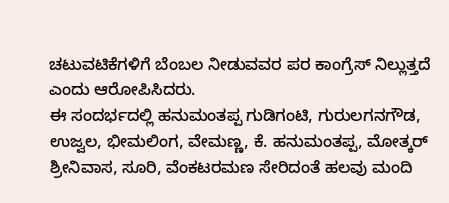ಚಟುವಟಿಕೆಗಳಿಗೆ ಬೆಂಬಲ ನೀಡುವವರ ಪರ ಕಾಂಗ್ರೆಸ್ ನಿಲ್ಲುತ್ತದೆ ಎಂದು ಆರೋಪಿಸಿದರು.
ಈ ಸಂದರ್ಭದಲ್ಲಿ ಹನುಮಂತಪ್ಪ ಗುಡಿಗಂಟಿ, ಗುರುಲಗನಗೌಡ, ಉಜ್ವಲ, ಭೀಮಲಿಂಗ, ವೇಮಣ್ಣ, ಕೆ. ಹನುಮಂತಪ್ಪ, ಮೋತ್ಕರ್ ಶ್ರೀನಿವಾಸ, ಸೂರಿ, ವೆಂಕಟರಮಣ ಸೇರಿದಂತೆ ಹಲವು ಮಂದಿ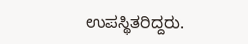ಉಪಸ್ಥಿತರಿದ್ದರು.